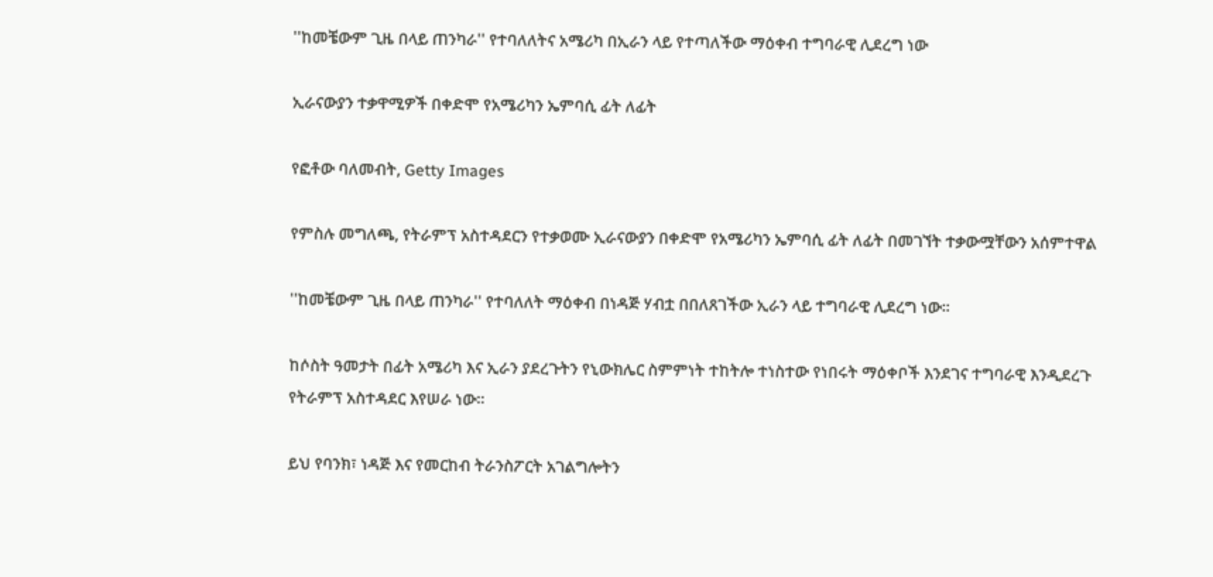''ከመቼውም ጊዜ በላይ ጠንካራ'' የተባለለትና አሜሪካ በኢራን ላይ የተጣለችው ማዕቀብ ተግባራዊ ሊደረግ ነው

ኢራናውያን ተቃዋሚዎች በቀድሞ የአሜሪካን ኤምባሲ ፊት ለፊት

የፎቶው ባለመብት, Getty Images

የምስሉ መግለጫ, የትራምፕ አስተዳደርን የተቃወሙ ኢራናውያን በቀድሞ የአሜሪካን ኤምባሲ ፊት ለፊት በመገኘት ተቃውሟቸውን አሰምተዋል

''ከመቼውም ጊዜ በላይ ጠንካራ'' የተባለለት ማዕቀብ በነዳጅ ሃብቷ በበለጸገችው ኢራን ላይ ተግባራዊ ሊደረግ ነው።

ከሶስት ዓመታት በፊት አሜሪካ እና ኢራን ያደረጉትን የኒውክሌር ስምምነት ተከትሎ ተነስተው የነበሩት ማዕቀቦች እንደገና ተግባራዊ እንዲደረጉ የትራምፕ አስተዳደር እየሠራ ነው።

ይህ የባንክ፣ ነዳጅ እና የመርከብ ትራንስፖርት አገልግሎትን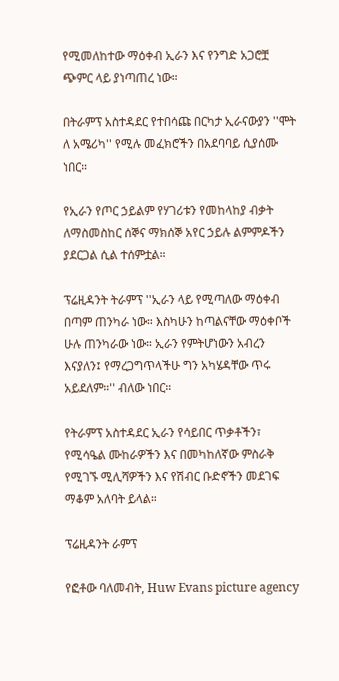የሚመለከተው ማዕቀብ ኢራን እና የንግድ አጋሮቿ ጭምር ላይ ያነጣጠረ ነው።

በትራምፕ አስተዳደር የተበሳጩ በርካታ ኢራናውያን ''ሞት ለ አሜሪካ'' የሚሉ መፈክሮችን በአደባባይ ሲያሰሙ ነበር።

የኢራን የጦር ኃይልም የሃገሪቱን የመከላከያ ብቃት ለማስመስከር ሰኞና ማክሰኞ አየር ኃይሉ ልምምዶችን ያደርጋል ሲል ተሰምቷል።

ፕሬዚዳንት ትራምፕ ''ኢራን ላይ የሚጣለው ማዕቀብ በጣም ጠንካራ ነው። እስካሁን ከጣልናቸው ማዕቀቦች ሁሉ ጠንካራው ነው። ኢራን የምትሆነውን አብረን እናያለን፤ የማረጋግጥላችሁ ግን አካሄዳቸው ጥሩ አይደለም።'' ብለው ነበር።

የትራምፕ አስተዳደር ኢራን የሳይበር ጥቃቶችን፣ የሚሳዔል ሙከራዎችን እና በመካከለኛው ምስራቅ የሚገኙ ሚሊሻዎችን እና የሽብር ቡድኖችን መደገፍ ማቆም አለባት ይላል።

ፕሬዚዳንት ራምፕ

የፎቶው ባለመብት, Huw Evans picture agency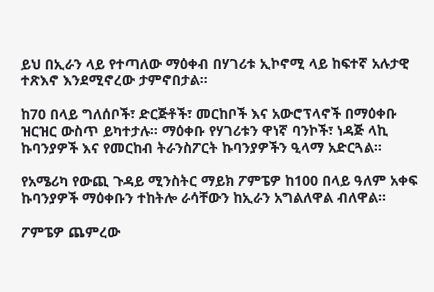ይህ በኢራን ላይ የተጣለው ማዕቀብ በሃገሪቱ ኢኮኖሚ ላይ ከፍተኛ አሉታዊ ተጽእኖ እንደሚኖረው ታምኖበታል።

ከ70 በላይ ግለሰቦች፣ ድርጅቶች፣ መርከቦች እና አውሮፕላኖች በማዕቀቡ ዝርዝር ውስጥ ይካተታሉ። ማዕቀቡ የሃገሪቱን ዋነኛ ባንኮች፣ ነዳጅ ላኪ ኩባንያዎች እና የመርከብ ትራንስፖርት ኩባንያዎችን ዒላማ አድርጓል።

የአሜሪካ የውጪ ጉዳይ ሚንስትር ማይክ ፖምፔዎ ከ100 በላይ ዓለም አቀፍ ኩባንያዎች ማዕቀቡን ተከትሎ ራሳቸውን ከኢራን አግልለዋል ብለዋል።

ፖምፔዎ ጨምረው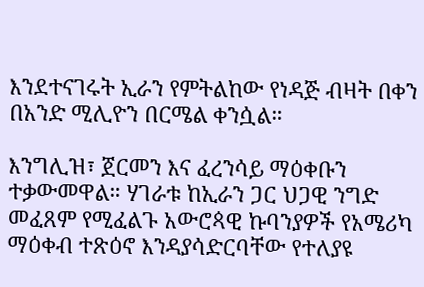እንደተናገሩት ኢራን የምትልከው የነዳጅ ብዛት በቀን በአንድ ሚሊዮን በርሜል ቀንሷል።

እንግሊዝ፣ ጀርመን እና ፈረንሳይ ማዕቀቡን ተቃውመዋል። ሃገራቱ ከኢራን ጋር ህጋዊ ንግድ መፈጸም የሚፈልጉ አውሮጳዊ ኩባንያዎች የአሜሪካ ማዕቀብ ተጽዕኖ እንዳያሳድርባቸው የተለያዩ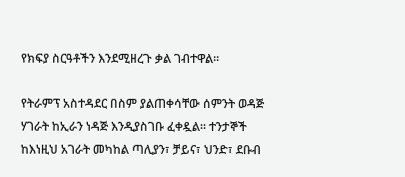የክፍያ ስርዓቶችን እንደሚዘረጉ ቃል ገብተዋል።

የትራምፕ አስተዳደር በስም ያልጠቀሳቸው ሰምንት ወዳጅ ሃገራት ከኢራን ነዳጅ እንዲያስገቡ ፈቀዷል። ተንታኞች ከእነዚህ አገራት መካከል ጣሊያን፣ ቻይና፣ ህንድ፣ ደቡብ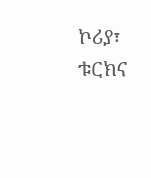ኮሪያ፣ ቱርክና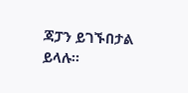ጃፓን ይገኙበታል ይላሉ።